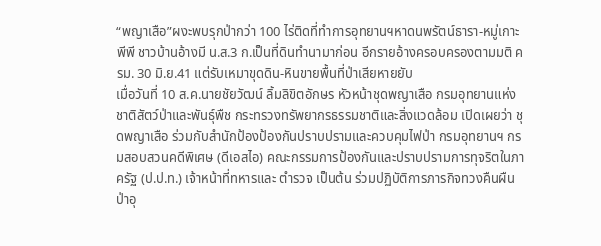“พญาเสือ”ผงะพบรุกป่ากว่า 100 ไร่ติดที่ทำการอุทยานฯหาดนพรัตน์ธารา-หมู่เกาะพีพี ชาวบ้านอ้างมี น.ส.3 ก.เป็นที่ดินทำนามาก่อน อีกรายอ้างครอบครองตามมติ ครม. 30 มิ.ย.41 แต่รับเหมาขุดดิน-หินขายพื้นที่ป่าเสียหายยับ
เมื่อวันที่ 10 ส.ค.นายชัยวัฒน์ ลิ้มลิขิตอักษร หัวหน้าชุดพญาเสือ กรมอุทยานแห่งชาติสัตว์ป่าและพันธุ์พืช กระทรวงทรัพยากรธรรมชาติและสิ่งแวดล้อม เปิดเผยว่า ชุดพญาเสือ ร่วมกับสำนักป้องป้องกันปราบปรามและควบคุมไฟป่า กรมอุทยานฯ กรมสอบสวนคดีพิเศษ (ดีเอสไอ) คณะกรรมการป้องกันและปราบปรามการทุจริตในภาครัฐ (ป.ป.ท.) เจ้าหน้าที่ทหารและ ตำรวจ เป็นต้น ร่วมปฏิบัติการภารกิจทวงคืนผืนป่าอุ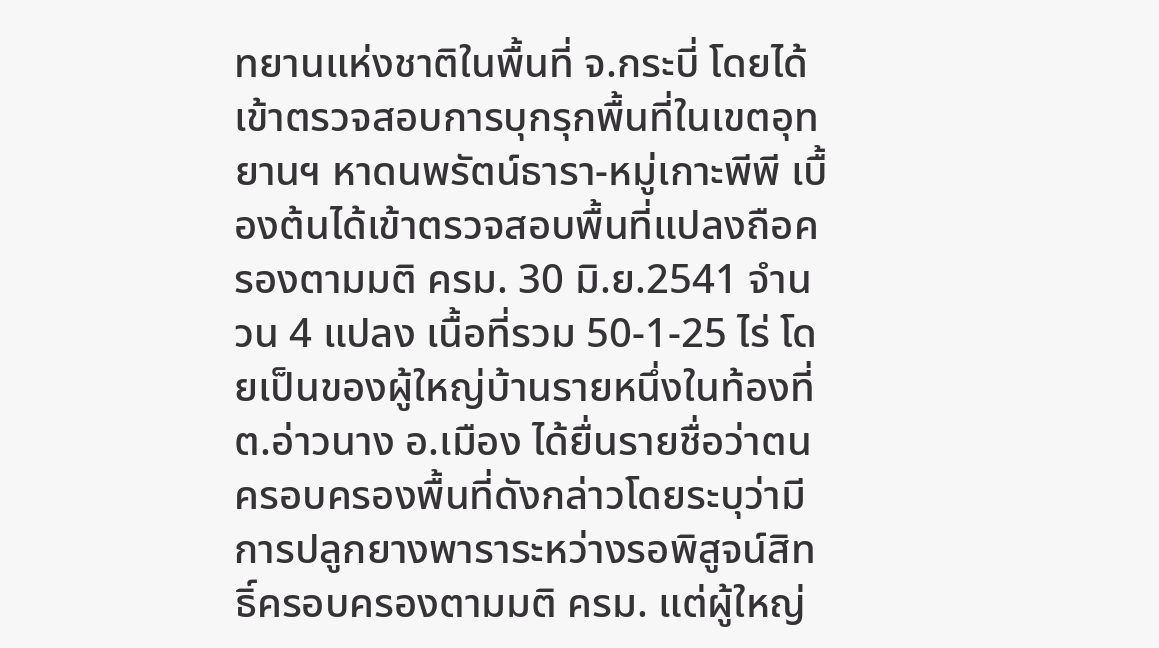ทยานแห่งชาติในพื้นที่ จ.กระบี่ โดยได้เข้าตรวจสอบการบุกรุกพื้นที่ในเขตอุทยานฯ หาดนพรัตน์ธารา-หมู่เกาะพีพี เบื้องต้นได้เข้าตรวจสอบพื้นที่แปลงถือครองตามมติ ครม. 30 มิ.ย.2541 จำนวน 4 แปลง เนื้อที่รวม 50-1-25 ไร่ โดยเป็นของผู้ใหญ่บ้านรายหนึ่งในท้องที่ ต.อ่าวนาง อ.เมือง ได้ยื่นรายชื่อว่าตนครอบครองพื้นที่ดังกล่าวโดยระบุว่ามีการปลูกยางพาราระหว่างรอพิสูจน์สิทธิ์ครอบครองตามมติ ครม. แต่ผู้ใหญ่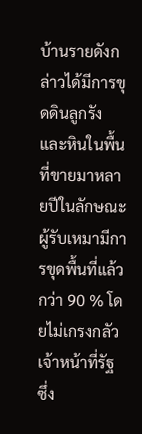บ้านรายดังกล่าวได้มีการขุดดินลูกรัง และหินในพื้นที่ขายมาหลายปีในลักษณะผู้รับเหมามีการขุดพื้นที่แล้วกว่า 90 % โดยไม่เกรงกลัวเจ้าหน้าที่รัฐ ซึ่ง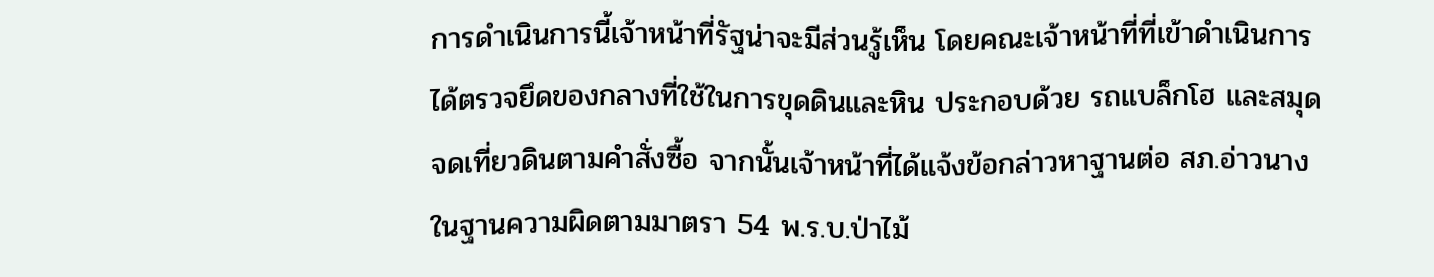การดำเนินการนี้เจ้าหน้าที่รัฐน่าจะมีส่วนรู้เห็น โดยคณะเจ้าหน้าที่ที่เข้าดำเนินการได้ตรวจยึดของกลางที่ใช้ในการขุดดินและหิน ประกอบด้วย รถแบล็กโฮ และสมุดจดเที่ยวดินตามคำสั่งซื้อ จากนั้นเจ้าหน้าที่ได้แจ้งข้อกล่าวหาฐานต่อ สภ.อ่าวนาง ในฐานความผิดตามมาตรา 54 พ.ร.บ.ป่าไม้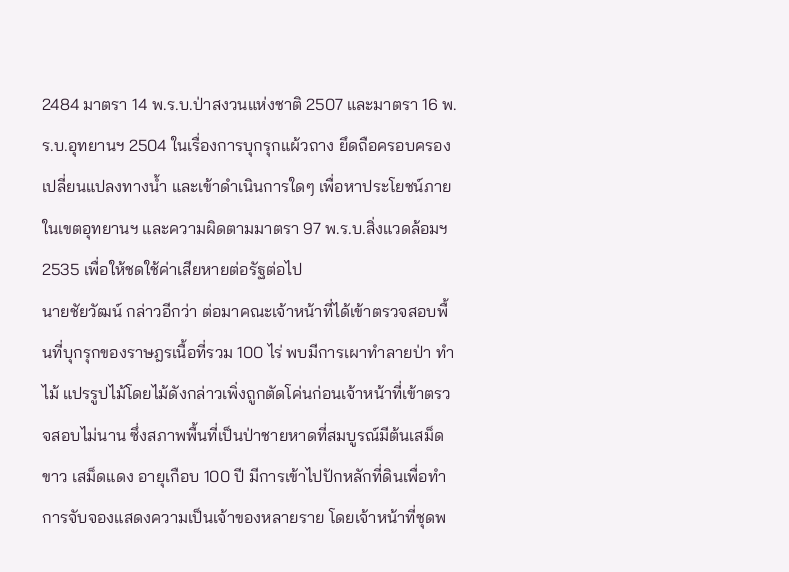2484 มาตรา 14 พ.ร.บ.ป่าสงวนแห่งชาติ 2507 และมาตรา 16 พ.ร.บ.อุทยานฯ 2504 ในเรื่องการบุกรุกแผ้วถาง ยึดถือครอบครองเปลี่ยนแปลงทางน้ำ และเข้าดำเนินการใดๆ เพื่อหาประโยชน์ภายในเขตอุทยานฯ และความผิดตามมาตรา 97 พ.ร.บ.สิ่งแวดล้อมฯ 2535 เพื่อให้ชดใช้ค่าเสียหายต่อรัฐต่อไป
นายชัยวัฒน์ กล่าวอีกว่า ต่อมาคณะเจ้าหน้าที่ได้เข้าตรวจสอบพื้นที่บุกรุกของราษฎรเนื้อที่รวม 100 ไร่ พบมีการเผาทำลายป่า ทำไม้ แปรรูปไม้โดยไม้ดังกล่าวเพิ่งถูกตัดโค่นก่อนเจ้าหน้าที่เข้าตรวจสอบไม่นาน ซึ่งสภาพพื้นที่เป็นป่าชายหาดที่สมบูรณ์มีต้นเสม็ดขาว เสม็ดแดง อายุเกือบ 100 ปี มีการเข้าไปปักหลักที่ดินเพื่อทำการจับจองแสดงความเป็นเจ้าของหลายราย โดยเจ้าหน้าที่ชุดพ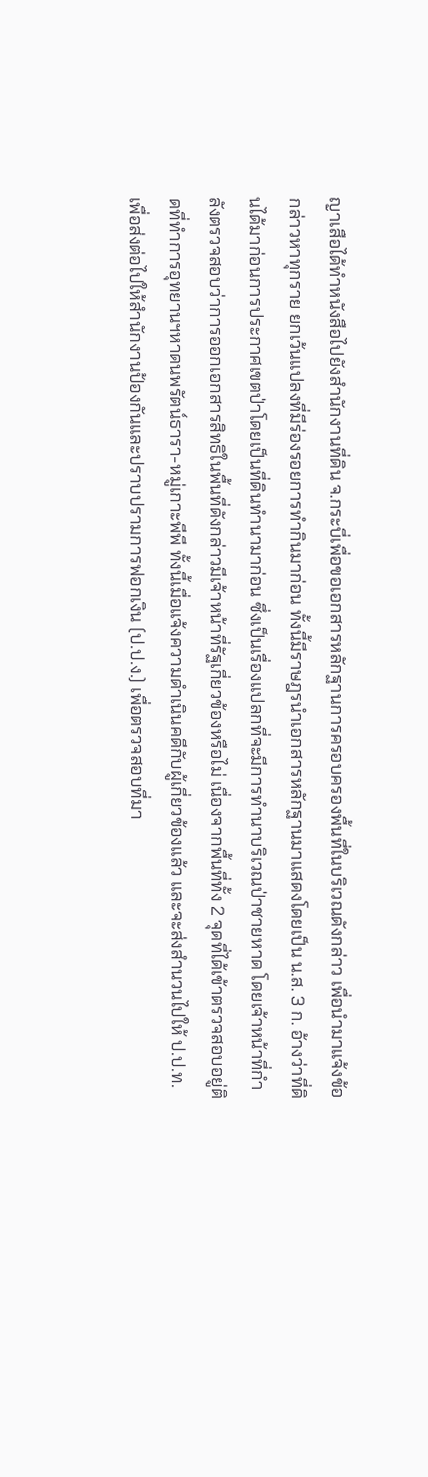ญาเสือได้ทำหนังสือไปยังสำนักงานที่ดิน จ.กระบี่เพื่อขอเอกสารหลักฐานการครอบครองพื้นที่ในบริเวณดังกล่าว เพื่อนำมาแจ้งข้อกล่าวหาทุกราย ยกเว้นแปลงที่มีร่องรอยการทำกินมาก่อน ทั้งนี้มีราษฎรนำเอกสารหลักฐานมาแสดงโดยเป็น น.ส. 3 ก. อ้างว่าที่ดินได้มาก่อนการประกาศเขตป่าโดยเป็นที่ดินทำนามาก่อน ซึ่งเป็นเรื่องแปลกที่จะมีการทำนาบริเวณป่าชายหาด โดยเจ้าหน้าที่กำลังตรวจสอบว่าการออกเอกสารสิทธิในพื้นที่ดังกล่าวมีเจ้าหน้าที่รัฐเกี่ยวข้องหรือไม่ เนื่องจากพื้นที่ทั้ง 2 จุดที่ได้เข้าตรวจสอบอยู่ติดที่ทำการอุทยานฯหาดนพรัตน์ธารา-หมู่เกาะพีพี ทั้งนี้เมื่อแจ้งความดำเนินคดีกับผู้เกี่ยวข้องแล้ว และจะส่งสำนวนไปให้ ป.ป.ท. เพื่อส่งต่อไปให้สำนักงานป้องกันและปราบปรามการฟอกเงิน (ป.ป.ง.) เพื่อตรวจสอบที่มา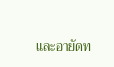และอายัดท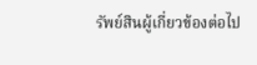รัพย์สินผู้เกี่ยวข้องต่อไป